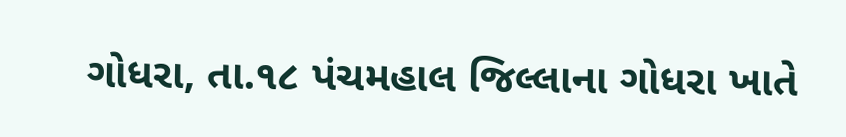ગોધરા, તા.૧૮ પંચમહાલ જિલ્લાના ગોધરા ખાતે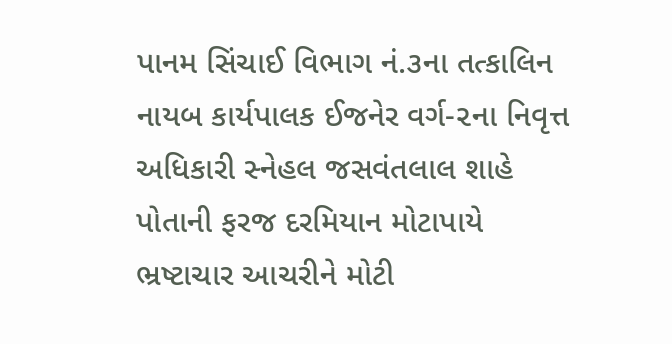પાનમ સિંચાઈ વિભાગ નં.૩ના તત્કાલિન નાયબ કાર્યપાલક ઈજનેર વર્ગ-૨ના નિવૃત્ત અધિકારી સ્નેહલ જસવંતલાલ શાહે પોતાની ફરજ દરમિયાન મોટાપાયે ભ્રષ્ટાચાર આચરીને મોટી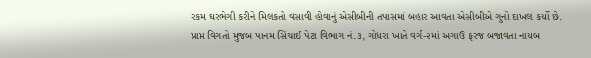રકમ ઘરભેગી કરીને મિલકતો વસાવી હોવાનું એસીબીની તપાસમાં બહાર આવતા એસીબીએ ગુનો દાખલ કર્યો છે.
પ્રાપ્ત વિગતો મુજબ પાનમ સિંચાઈ પેટા વિભાગ નં.૩, ગોધરા ખાતે વર્ગ-૨માં અગાઉ ફરજ બજાવતા નાયબ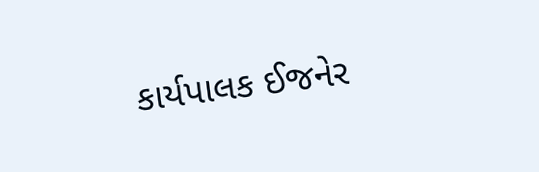કાર્યપાલક ઈજનેર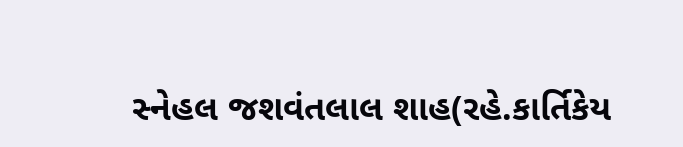સ્નેહલ જશવંતલાલ શાહ(રહે.કાર્તિકેય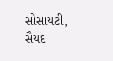સોસાયટી, સૈયદ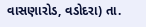વાસણારોડ, વડોદરા) તા.